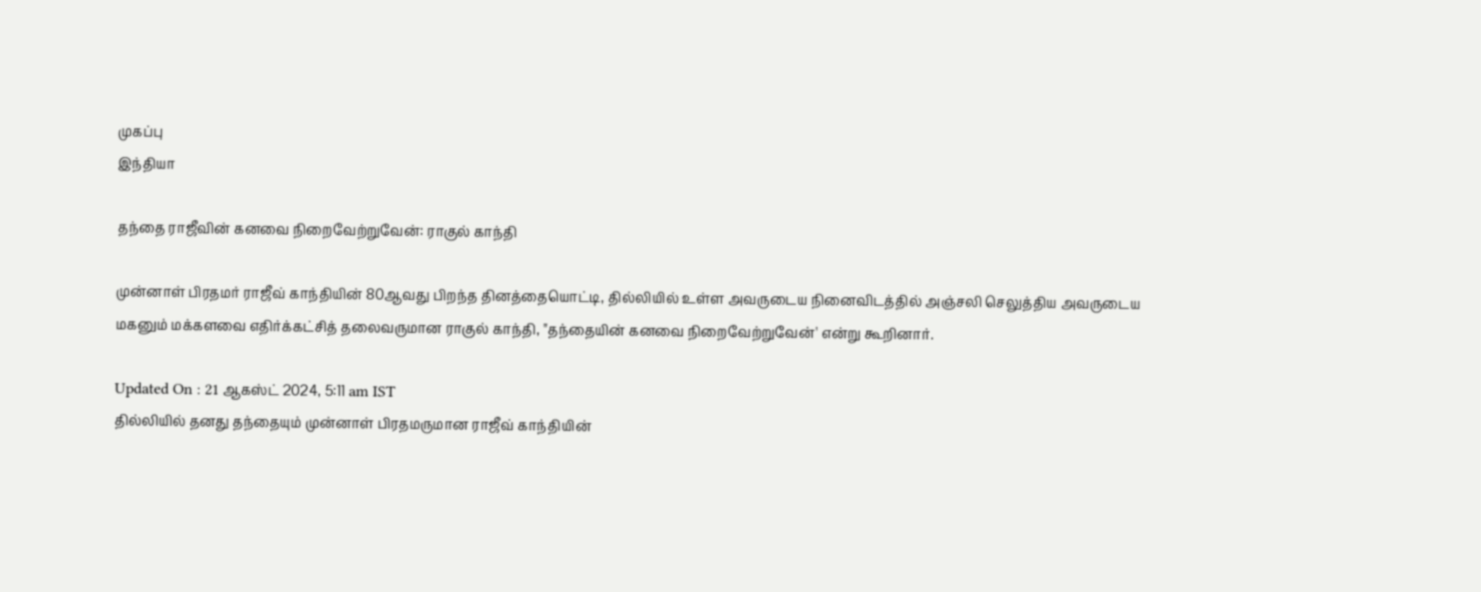முகப்பு
இந்தியா

தந்தை ராஜீவின் கனவை நிறைவேற்றுவேன்: ராகுல் காந்தி

முன்னாள் பிரதமர் ராஜீவ் காந்தியின் 80ஆவது பிறந்த தினத்தையொட்டி, தில்லியில் உள்ள அவருடைய நினைவிடத்தில் அஞ்சலி செலுத்திய அவருடைய மகனும் மக்களவை எதிர்க்கட்சித் தலைவருமான ராகுல் காந்தி, "தந்தையின் கனவை நிறைவேற்றுவேன்' என்று கூறினார்.

Updated On : 21 ஆகஸ்ட் 2024, 5:11 am IST
தில்லியில் தனது தந்தையும் முன்னாள் பிரதமருமான ராஜீவ் காந்தியின்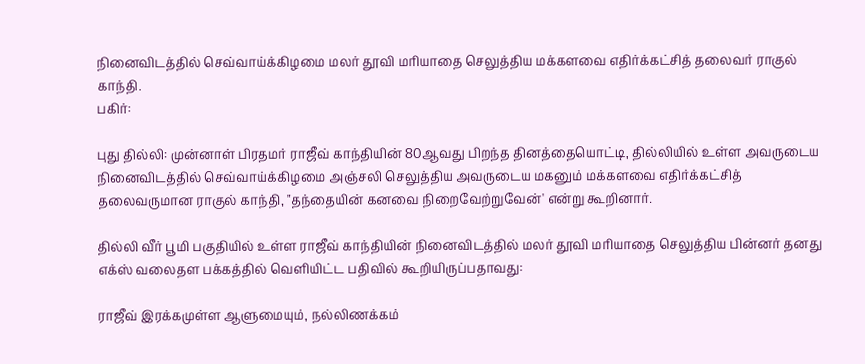நினைவிடத்தில் செவ்வாய்க்கிழமை மலர் தூவி மரியாதை செலுத்திய மக்களவை எதிர்க்கட்சித் தலைவர் ராகுல் காந்தி.
பகிர்:

புது தில்லி: முன்னாள் பிரதமர் ராஜீவ் காந்தியின் 80ஆவது பிறந்த தினத்தையொட்டி, தில்லியில் உள்ள அவருடைய நினைவிடத்தில் செவ்வாய்க்கிழமை அஞ்சலி செலுத்திய அவருடைய மகனும் மக்களவை எதிர்க்கட்சித் தலைவருமான ராகுல் காந்தி, "தந்தையின் கனவை நிறைவேற்றுவேன்' என்று கூறினார்.

தில்லி வீர் பூமி பகுதியில் உள்ள ராஜீவ் காந்தியின் நினைவிடத்தில் மலர் தூவி மரியாதை செலுத்திய பின்னர் தனது எக்ஸ் வலைதள பக்கத்தில் வெளியிட்ட பதிவில் கூறியிருப்பதாவது:

ராஜீவ் இரக்கமுள்ள ஆளுமையும், நல்லிணக்கம்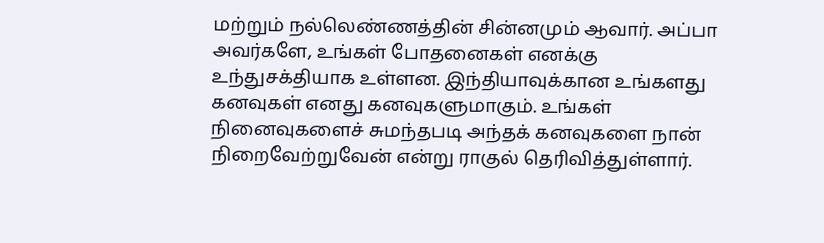மற்றும் நல்லெண்ணத்தின் சின்னமும் ஆவார். அப்பா அவர்களே, உங்கள் போதனைகள் எனக்கு உந்துசக்தியாக உள்ளன. இந்தியாவுக்கான உங்களது கனவுகள் எனது கனவுகளுமாகும். உங்கள் நினைவுகளைச் சுமந்தபடி அந்தக் கனவுகளை நான் நிறைவேற்றுவேன் என்று ராகுல் தெரிவித்துள்ளார்.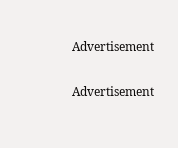Advertisement

Advertisement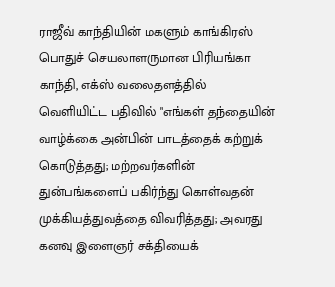ராஜீவ் காந்தியின் மகளும் காங்கிரஸ் பொதுச் செயலாளருமான பிரியங்கா காந்தி, எக்ஸ் வலைதளத்தில் வெளியிட்ட பதிவில் "எங்கள் தந்தையின் வாழ்க்கை அன்பின் பாடத்தைக் கற்றுக் கொடுத்தது; மற்றவர்களின் துன்பங்களைப் பகிர்ந்து கொள்வதன் முக்கியத்துவத்தை விவரித்தது; அவரது கனவு இளைஞர் சக்தியைக்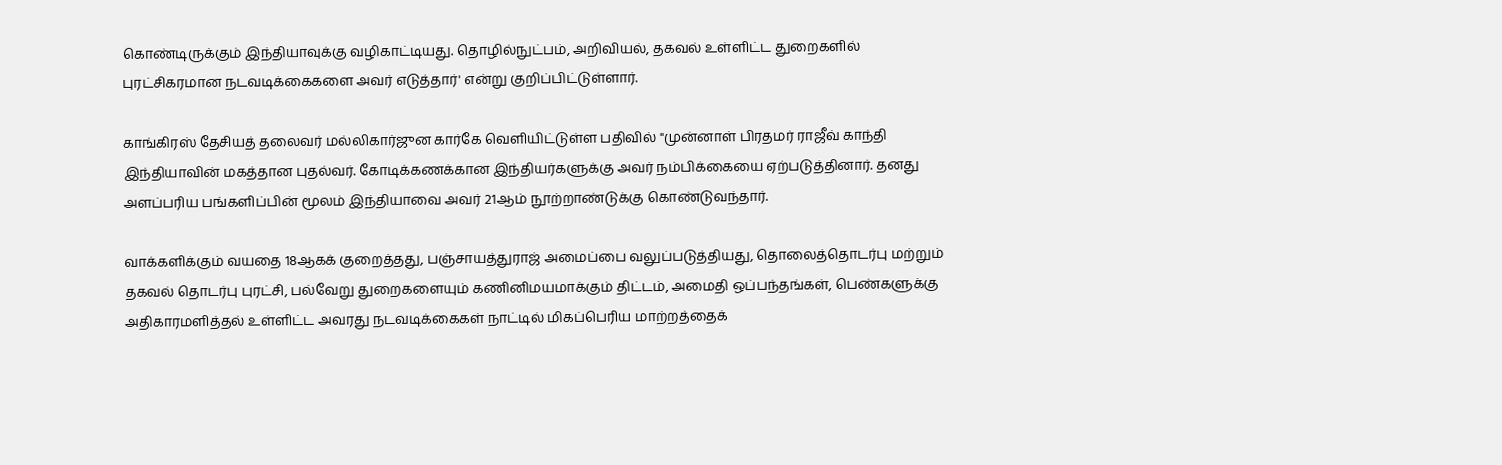கொண்டிருக்கும் இந்தியாவுக்கு வழிகாட்டியது. தொழில்நுட்பம், அறிவியல், தகவல் உள்ளிட்ட துறைகளில் புரட்சிகரமான நடவடிக்கைகளை அவர் எடுத்தார்' என்று குறிப்பிட்டுள்ளார்.

காங்கிரஸ் தேசியத் தலைவர் மல்லிகார்ஜுன கார்கே வெளியிட்டுள்ள பதிவில் "முன்னாள் பிரதமர் ராஜீவ் காந்தி இந்தியாவின் மகத்தான புதல்வர். கோடிக்கணக்கான இந்தியர்களுக்கு அவர் நம்பிக்கையை ஏற்படுத்தினார். தனது அளப்பரிய பங்களிப்பின் மூலம் இந்தியாவை அவர் 21ஆம் நூற்றாண்டுக்கு கொண்டுவந்தார்.

வாக்களிக்கும் வயதை 18ஆகக் குறைத்தது, பஞ்சாயத்துராஜ் அமைப்பை வலுப்படுத்தியது, தொலைத்தொடர்பு மற்றும் தகவல் தொடர்பு புரட்சி, பல்வேறு துறைகளையும் கணினிமயமாக்கும் திட்டம், அமைதி ஒப்பந்தங்கள், பெண்களுக்கு அதிகாரமளித்தல் உள்ளிட்ட அவரது நடவடிக்கைகள் நாட்டில் மிகப்பெரிய மாற்றத்தைக்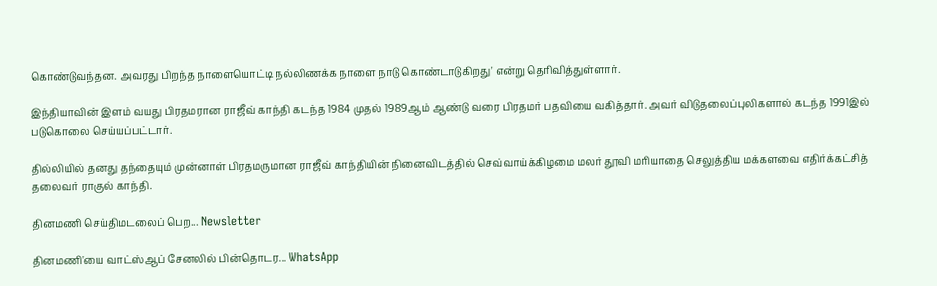கொண்டுவந்தன. அவரது பிறந்த நாளையொட்டி நல்லிணக்க நாளை நாடு கொண்டாடுகிறது' என்று தெரிவித்துள்ளார்.

இந்தியாவின் இளம் வயது பிரதமரான ராஜீவ் காந்தி கடந்த 1984 முதல் 1989ஆம் ஆண்டு வரை பிரதமர் பதவியை வகித்தார். அவர் விடுதலைப்புலிகளால் கடந்த 1991இல் படுகொலை செய்யப்பட்டார்.

தில்லியில் தனது தந்தையும் முன்னாள் பிரதமருமான ராஜீவ் காந்தியின் நினைவிடத்தில் செவ்வாய்க்கிழமை மலர் தூவி மரியாதை செலுத்திய மக்களவை எதிர்க்கட்சித் தலைவர் ராகுல் காந்தி.

தினமணி செய்திமடலைப் பெற... Newsletter

தினமணி'யை வாட்ஸ்ஆப் சேனலில் பின்தொடர... WhatsApp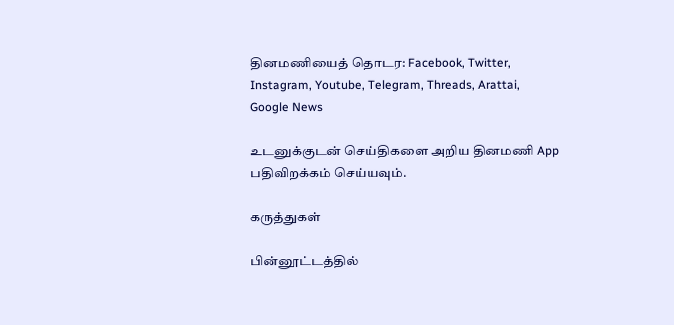தினமணியைத் தொடர: Facebook, Twitter, Instagram, Youtube, Telegram, Threads, Arattai, Google News

உடனுக்குடன் செய்திகளை அறிய தினமணி App பதிவிறக்கம் செய்யவும்.

கருத்துகள்

பின்னூட்டத்தில்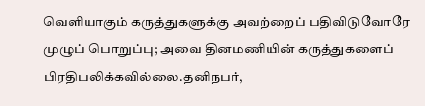வெளியாகும் கருத்துகளுக்கு அவற்றைப் பதிவிடுவோரே முழுப் பொறுப்பு; அவை தினமணியின் கருத்துகளைப் பிரதிபலிக்கவில்லை.தனிநபர்,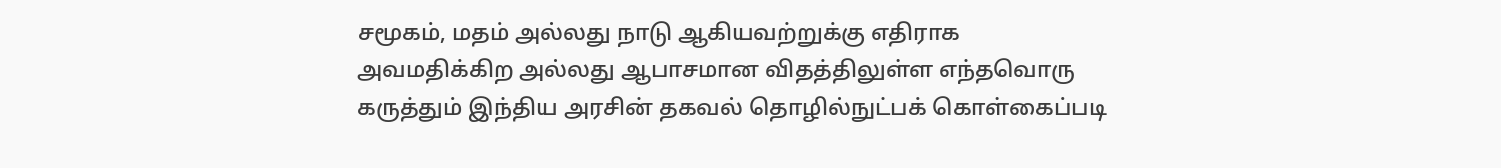சமூகம், மதம் அல்லது நாடு ஆகியவற்றுக்கு எதிராக அவமதிக்கிற அல்லது ஆபாசமான விதத்திலுள்ள எந்தவொரு கருத்தும் இந்திய அரசின் தகவல் தொழில்நுட்பக் கொள்கைப்படி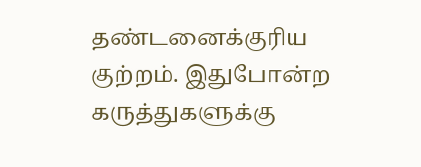தண்டனைக்குரிய குற்றம். இதுபோன்ற கருத்துகளுக்கு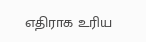எதிராக உரிய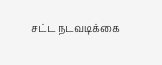சட்ட நடவடிக்கை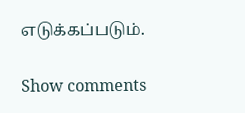எடுக்கப்படும்.

Show comments